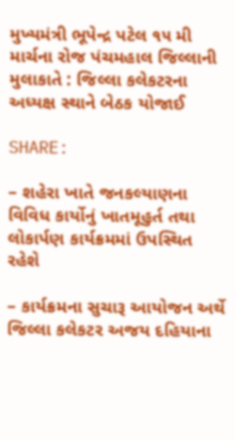મુખ્યમંત્રી ભૂપેન્દ્ર પટેલ ૧૫ મી માર્ચના રોજ પંચમહાલ જિલ્લાની મુલાકાતે : જિલ્લા કલેકટરના અધ્યક્ષ સ્થાને બેઠક યોજાઈ

SHARE:

– શહેરા ખાતે જનકલ્યાણના વિવિધ કાર્યોનું ખાતમૂહુર્ત તથા લોકાર્પણ કાર્યક્રમમાં ઉપસ્થિત રહેશે

– કાર્યક્રમના સુચારૂ આયોજન અર્થે જિલ્લા કલેકટર અજય દહિયાના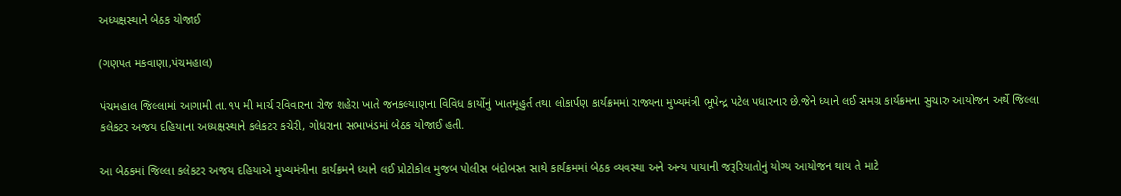અધ્યક્ષસ્થાને બેઠક યોજાઈ

(ગણપત મકવાણા,પંચમહાલ)

પંચમહાલ જિલ્લામાં આગામી તા.૧૫ મી માર્ચ રવિવારના રોજ શહેરા ખાતે જનકલ્યાણના વિવિધ કાર્યોનું ખાતમૂહુર્ત તથા લોકાર્પણ કાર્યક્રમમાં રાજ્યના મુખ્યમંત્રી ભૂપેન્દ્ર પટેલ પધારનાર છે.જેને ધ્યાને લઈ સમગ્ર કાર્યક્રમના સુચારુ આયોજન અર્થે જિલ્લા કલેકટર અજય દહિયાના અધ્યક્ષસ્થાને કલેકટર કચેરી, ગોધરાના સભાખંડમાં બેઠક યોજાઈ હતી.

આ બેઠકમાં જિલ્લા કલેકટર અજય દહિયાએ મુખ્યમંત્રીના કાર્યક્રમને ધ્યાને લઈ પ્રોટોકોલ મુજબ પોલીસ બંદોબસ્ત સાથે કાર્યક્રમમાં બેઠક વ્યવસ્થા અને અન્ય પાયાની જરૂરિયાતોનું યોગ્ય આયોજન થાય તે માટે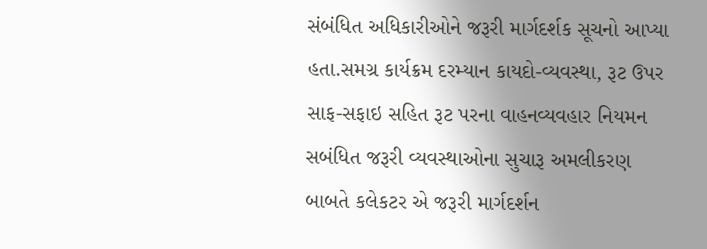સંબંધિત અધિકારીઓને જરૂરી માર્ગદર્શક સૂચનો આપ્યા હતા.સમગ્ર કાર્યક્રમ દરમ્યાન કાયદો-વ્યવસ્થા, રૂટ ઉપર સાફ-સફાઇ સહિત રૂટ પરના વાહનવ્યવહાર નિયમન સબંધિત જરૂરી વ્યવસ્થાઓના સુચારૂ અમલીકરણ બાબતે કલેકટર એ જરૂરી માર્ગદર્શન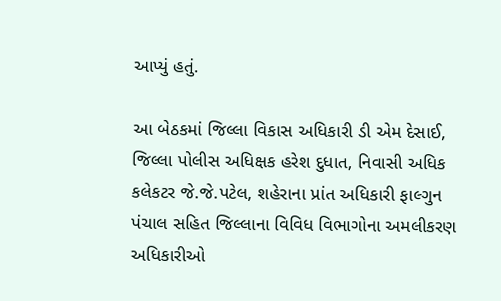આપ્યું હતું.

આ બેઠકમાં જિલ્લા વિકાસ અધિકારી ડી એમ દેસાઈ, જિલ્લા પોલીસ અધિક્ષક હરેશ દુધાત, નિવાસી અધિક કલેકટર જે.જે.પટેલ, શહેરાના પ્રાંત અધિકારી ફાલ્ગુન પંચાલ સહિત જિલ્લાના વિવિધ વિભાગોના અમલીકરણ અધિકારીઓ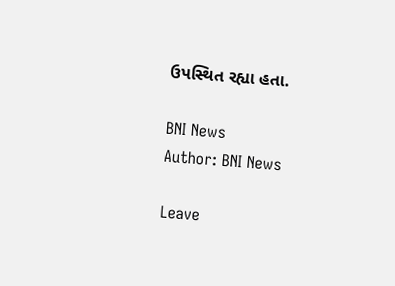ઉપસ્થિત રહ્યા હતા.

BNI News
Author: BNI News

Leave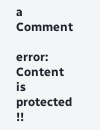a Comment

error: Content is protected !!